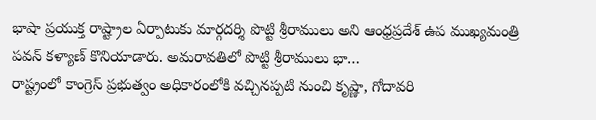భాషా ప్రయుక్త రాష్ట్రాల ఏర్పాటుకు మార్గదర్శి పొట్టి శ్రీరాములు అని ఆంధ్రప్రదేశ్ ఉప ముఖ్యమంత్రి పవన్ కళ్యాణ్ కొనియాడారు. అమరావతిలో పొట్టి శ్రీరాములు భా…
రాష్ట్రంలో కాంగ్రెస్ ప్రభుత్వం అధికారంలోకి వచ్చినప్పటి నుంచి కృష్ణా, గోదావరి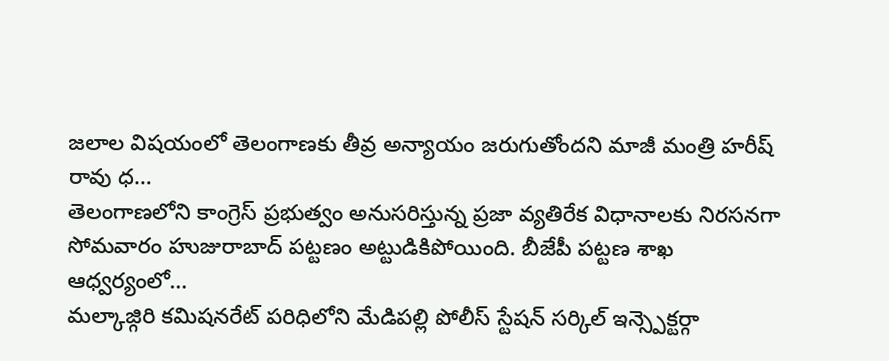జలాల విషయంలో తెలంగాణకు తీవ్ర అన్యాయం జరుగుతోందని మాజీ మంత్రి హరీష్ రావు ధ…
తెలంగాణలోని కాంగ్రెస్ ప్రభుత్వం అనుసరిస్తున్న ప్రజా వ్యతిరేక విధానాలకు నిరసనగా సోమవారం హుజురాబాద్ పట్టణం అట్టుడికిపోయింది. బీజేపీ పట్టణ శాఖ ఆధ్వర్యంలో…
మల్కాజ్గిరి కమిషనరేట్ పరిధిలోని మేడిపల్లి పోలీస్ స్టేషన్ సర్కిల్ ఇన్స్పెక్టర్గా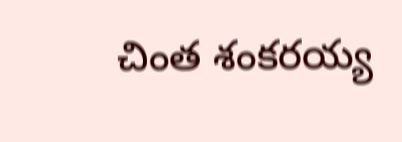చింత శంకరయ్య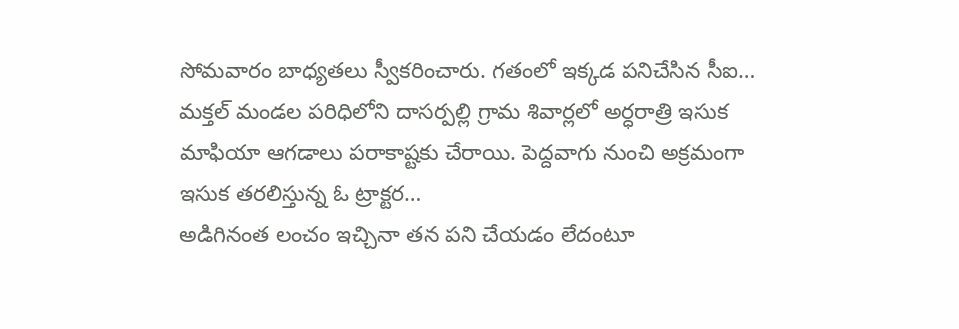సోమవారం బాధ్యతలు స్వీకరించారు. గతంలో ఇక్కడ పనిచేసిన సీఐ…
మక్తల్ మండల పరిధిలోని దాసర్పల్లి గ్రామ శివార్లలో అర్ధరాత్రి ఇసుక మాఫియా ఆగడాలు పరాకాష్టకు చేరాయి. పెద్దవాగు నుంచి అక్రమంగా ఇసుక తరలిస్తున్న ఓ ట్రాక్టర…
అడిగినంత లంచం ఇచ్చినా తన పని చేయడం లేదంటూ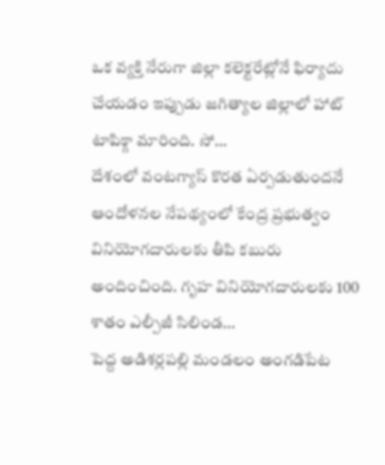ఒక వ్యక్తి నేరుగా జిల్లా కలెక్టరేట్లోనే ఫిర్యాదు చేయడం ఇప్పుడు జగిత్యాల జిల్లాలో హాట్ టాపిక్గా మారింది. సో…
దేశంలో వంటగ్యాస్ కొరత ఏర్పడుతుందనే ఆందోళనల నేపథ్యంలో కేంద్ర ప్రభుత్వం వినియోగదారులకు తీపి కబురు అందించింది. గృహ వినియోగదారులకు 100 శాతం ఎల్పీజీ సిలిండ…
పెద్ద అడిశర్లపల్లి మండలం అంగడిపేట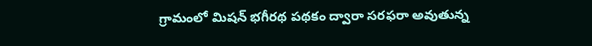గ్రామంలో మిషన్ భగీరథ పథకం ద్వారా సరఫరా అవుతున్న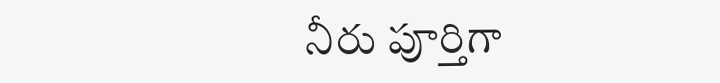నీరు పూర్తిగా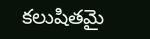కలుషితమై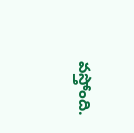వస్తోంది.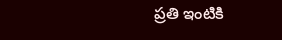ప్రతి ఇంటికి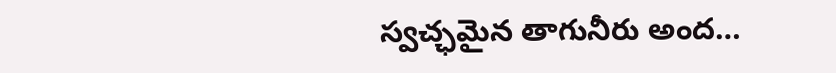స్వచ్ఛమైన తాగునీరు అంద…